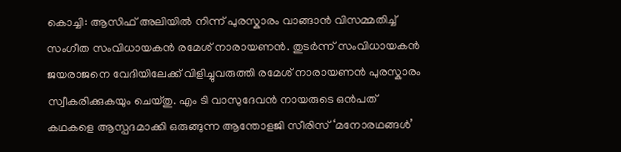കൊച്ചി: ആസിഫ് അലിയിൽ നിന്ന് പുരസ്കാരം വാങ്ങാൻ വിസമ്മതിച്ച് സംഗീത സംവിധായകൻ രമേശ് നാരായണൻ. തുടർന്ന് സംവിധായകൻ ജയരാജനെ വേദിയിലേക്ക് വിളിച്ചുവരുത്തി രമേശ് നാരായണൻ പുരസ്കാരം സ്വീകരിക്കുകയും ചെയ്തു. എം ടി വാസുദേവൻ നായരുടെ ഒൻപത് കഥകളെ ആസ്പദമാക്കി ഒരുങ്ങുന്ന ആന്തോളജി സീരിസ് ‘മനോരഥങ്ങൾ’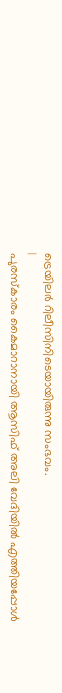ട്രെയിലർ റിലീസിനിടെയായിരുന്നു സംഭവം.
|
പുരസ്കാരം കൈമാറാനായി ആസിഫ് അലി വേദിയിൽ എത്തിയപ്പോൾ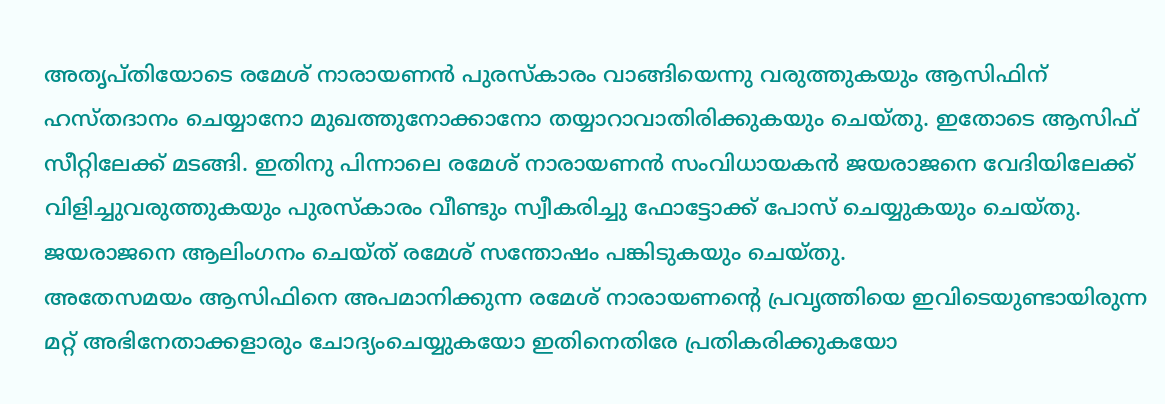അതൃപ്തിയോടെ രമേശ് നാരായണൻ പുരസ്കാരം വാങ്ങിയെന്നു വരുത്തുകയും ആസിഫിന് ഹസ്തദാനം ചെയ്യാനോ മുഖത്തുനോക്കാനോ തയ്യാറാവാതിരിക്കുകയും ചെയ്തു. ഇതോടെ ആസിഫ് സീറ്റിലേക്ക് മടങ്ങി. ഇതിനു പിന്നാലെ രമേശ് നാരായണൻ സംവിധായകൻ ജയരാജനെ വേദിയിലേക്ക് വിളിച്ചുവരുത്തുകയും പുരസ്കാരം വീണ്ടും സ്വീകരിച്ചു ഫോട്ടോക്ക് പോസ് ചെയ്യുകയും ചെയ്തു. ജയരാജനെ ആലിംഗനം ചെയ്ത് രമേശ് സന്തോഷം പങ്കിടുകയും ചെയ്തു.
അതേസമയം ആസിഫിനെ അപമാനിക്കുന്ന രമേശ് നാരായണൻ്റെ പ്രവൃത്തിയെ ഇവിടെയുണ്ടായിരുന്ന മറ്റ് അഭിനേതാക്കളാരും ചോദ്യംചെയ്യുകയോ ഇതിനെതിരേ പ്രതികരിക്കുകയോ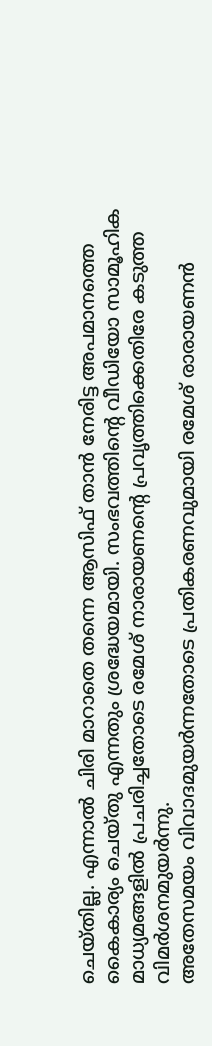ചെയ്തില്ല. എന്നാൽ ചിരി മാറാതെ തന്നെ ആസിഫ് താൻ നേരിട്ട അപമാനത്തെ കൈകാര്യം ചെയ്തു എന്നതും ശ്രദ്ധേയമായി. സംഭവത്തിൻ്റെ വീഡിയോ സാമൂഹിക മാധ്യമങ്ങളിൽ പ്രചരിച്ചതോടെ രമേശ് നാരായണൻ്റെ പ്രവൃത്തിക്കെതിരേ കടുത്ത വിമർശനമുയർന്നു.
അതേസമയം വിവാദമുയർന്നതോടെ പ്രതികരണവുമായി രമേശ് രാരായണൻ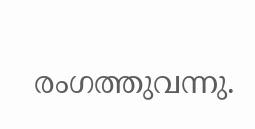രംഗത്തുവന്നു.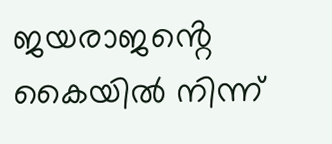ജയരാജൻ്റെ കൈയിൽ നിന്ന്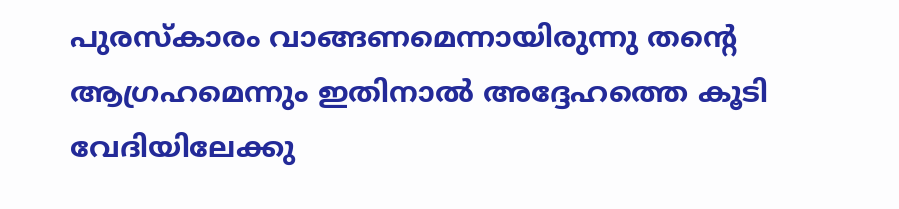പുരസ്കാരം വാങ്ങണമെന്നായിരുന്നു തൻ്റെ ആഗ്രഹമെന്നും ഇതിനാൽ അദ്ദേഹത്തെ കൂടി വേദിയിലേക്കു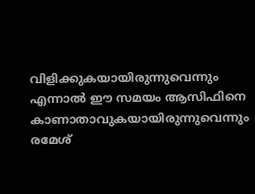വിളിക്കുകയായിരുന്നുവെന്നും എന്നാൽ ഈ സമയം ആസിഫിനെ കാണാതാവുകയായിരുന്നുവെന്നും രമേശ്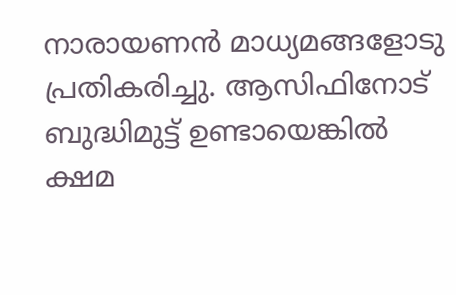നാരായണൻ മാധ്യമങ്ങളോടു പ്രതികരിച്ചു. ആസിഫിനോട് ബുദ്ധിമുട്ട് ഉണ്ടായെങ്കിൽ ക്ഷമ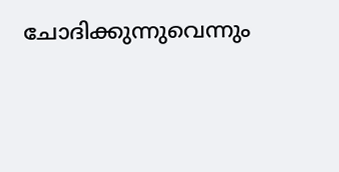ചോദിക്കുന്നുവെന്നും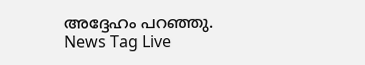അദ്ദേഹം പറഞ്ഞു.
News Tag Live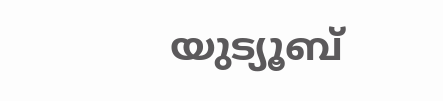യുട്യൂബ്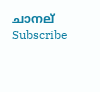ചാനല് Subscribe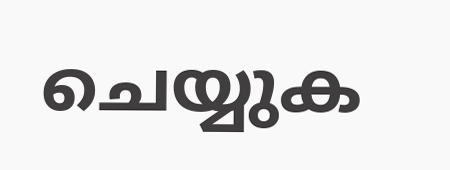ചെയ്യുക